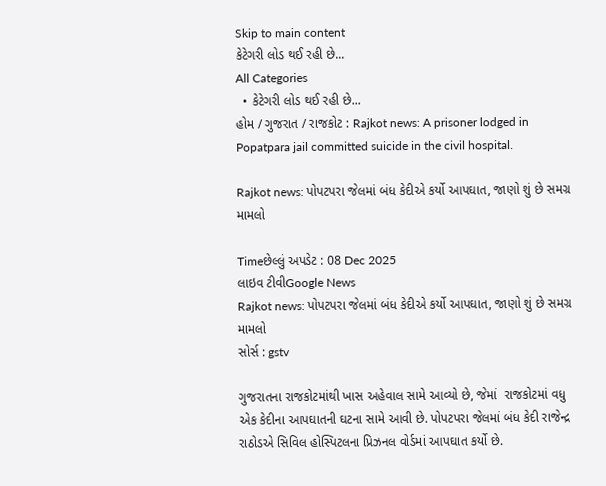Skip to main content
કેટેગરી લોડ થઈ રહી છે...
All Categories
  • કેટેગરી લોડ થઈ રહી છે...
હોમ / ગુજરાત / રાજકોટ : Rajkot news: A prisoner lodged in Popatpara jail committed suicide in the civil hospital.

Rajkot news: પોપટપરા જેલમાં બંધ કેદીએ કર્યો આપઘાત, જાણો શું છે સમગ્ર મામલો

Timeછેલ્લું અપડેટ : 08 Dec 2025
લાઇવ ટીવીGoogle News
Rajkot news: પોપટપરા જેલમાં બંધ કેદીએ કર્યો આપઘાત, જાણો શું છે સમગ્ર મામલો
સોર્સ : gstv

ગુજરાતના રાજકોટમાંથી ખાસ અહેવાલ સામે આવ્યો છે, જેમાં  રાજકોટમાં વધુ એક કેદીના આપઘાતની ઘટના સામે આવી છે. પોપટપરા જેલમાં બંધ કેદી રાજેન્દ્ર રાઠોડએ સિવિલ હોસ્પિટલના પ્રિઝનલ વોર્ડમાં આપઘાત કર્યો છે.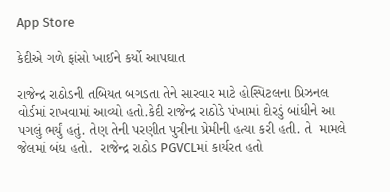App Store

કેદીએ ગળે ફાંસો ખાઈને કર્યો આપઘાત

રાજેન્દ્ર રાઠોડની તબિયત બગડતા તેને સારવાર માટે હોસ્પિટલના પ્રિઝનલ વોર્ડમાં રાખવામાં આવ્યો હતો.કેદી રાજેન્દ્ર રાઠોડે પંખામાં દોરડું બાંધીને આ પગલું ભર્યું હતું. તેણ તેની પરણીત પુત્રીના પ્રેમીની હત્યા કરી હતી. તે  મામલે જેલમાં બંધ હતો.  રાજેન્દ્ર રાઠોડ PGVCLમાં કાર્યરત હતો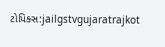ટોપિક્સ:jailgstvgujaratrajkot